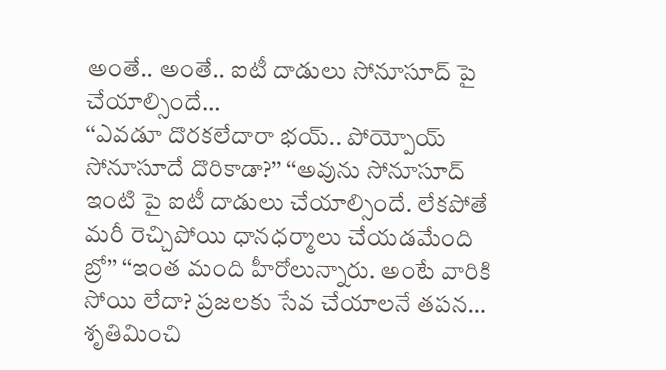అంతే.. అంతే.. ఐటీ దాడులు సోనూసూద్ పై చేయాల్సిందే…
‘‘ఎవడూ దొరకలేదారా భయ్.. పోయ్పోయ్ సోనూసూదే దొరికాడా?’’ ‘‘అవును సోనూసూద్ ఇంటి పై ఐటీ దాడులు చేయాల్సిందే. లేకపోతే మరీ రెచ్చిపోయి ధానధర్మాలు చేయడమేంది బ్రో’’ ‘‘ఇంత మంది హీరోలున్నారు. అంటే వారికి సోయి లేదా? ప్రజలకు సేవ చేయాలనే తపన…
శృతిమించి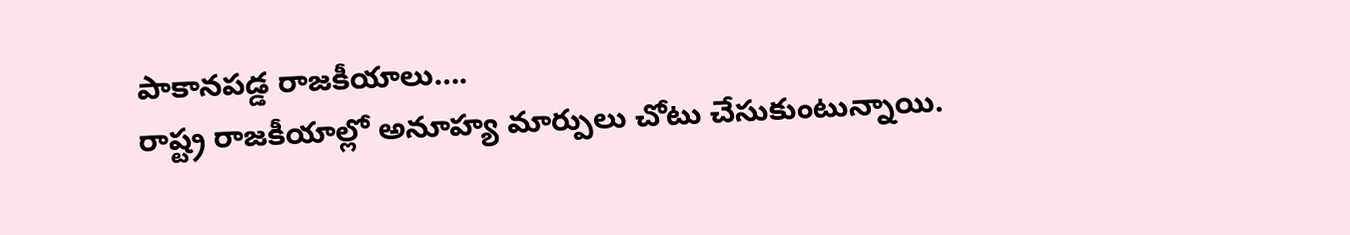పాకానపడ్డ రాజకీయాలు….
రాష్ట్ర రాజకీయాల్లో అనూహ్య మార్పులు చోటు చేసుకుంటున్నాయి.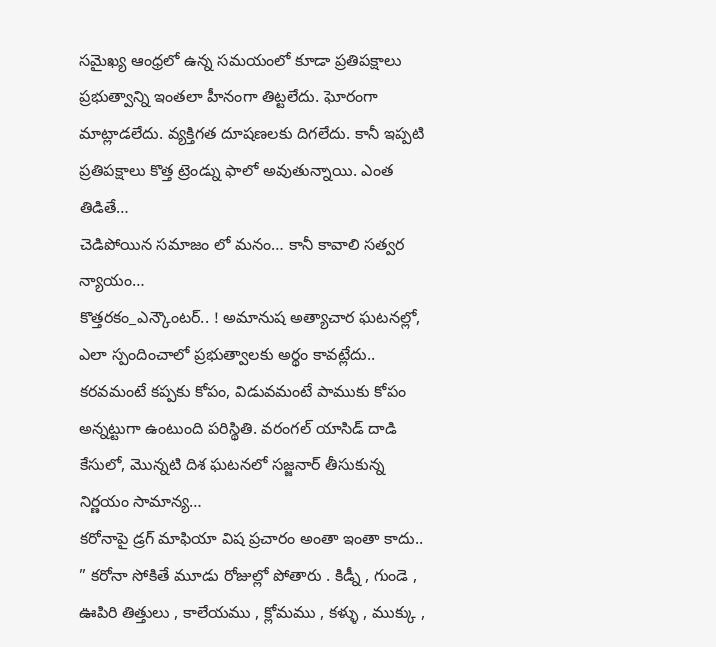సమైఖ్య ఆంధ్రలో ఉన్న సమయంలో కూడా ప్రతిపక్షాలు ప్రభుత్వాన్ని ఇంతలా హీనంగా తిట్టలేదు. ఘోరంగా మాట్లాడలేదు. వ్యక్తిగత దూషణలకు దిగలేదు. కానీ ఇప్పటి ప్రతిపక్షాలు కొత్త ట్రెండ్ను ఫాలో అవుతున్నాయి. ఎంత తిడితే…
చెడిపోయిన సమాజం లో మనం… కానీ కావాలి సత్వర న్యాయం…
కొత్తరకం_ఎన్కౌంటర్.. ! అమానుష అత్యాచార ఘటనల్లో, ఎలా స్పందించాలో ప్రభుత్వాలకు అర్థం కావట్లేదు.. కరవమంటే కప్పకు కోపం, విడువమంటే పాముకు కోపం అన్నట్టుగా ఉంటుంది పరిస్థితి. వరంగల్ యాసిడ్ దాడి కేసులో, మొన్నటి దిశ ఘటనలో సజ్జనార్ తీసుకున్న నిర్ణయం సామాన్య…
కరోనాపై డ్రగ్ మాఫియా విష ప్రచారం అంతా ఇంతా కాదు..
” కరోనా సోకితే మూడు రోజుల్లో పోతారు . కిడ్నీ , గుండె , ఊపిరి తిత్తులు , కాలేయము , క్లోమము , కళ్ళు , ముక్కు ,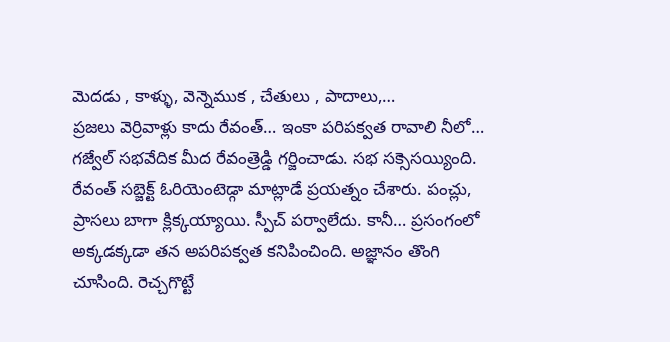మెదడు , కాళ్ళు, వెన్నెముక , చేతులు , పాదాలు,…
ప్రజలు వెర్రివాళ్లు కాదు రేవంత్… ఇంకా పరిపక్వత రావాలి నీలో…
గజ్వేల్ సభవేదిక మీద రేవంత్రెడ్డి గర్జించాడు. సభ సక్సెసయ్యింది. రేవంత్ సబ్జెక్ట్ ఓరియెంటెడ్గా మాట్లాడే ప్రయత్నం చేశారు. పంచ్లు, ప్రాసలు బాగా క్లిక్కయ్యాయి. స్పీచ్ పర్వాలేదు. కానీ… ప్రసంగంలో అక్కడక్కడా తన అపరిపక్వత కనిపించింది. అజ్ఞానం తొంగి చూసింది. రెచ్చగొట్టే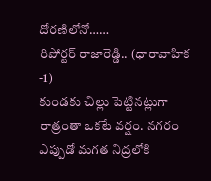దోరణిలోనో……
రిపోర్టర్ రాజారెడ్డి.. (ధారావాహిక -1)
కుండకు చిల్లు పెట్టినట్లుగా రాత్రంతా ఒకటే వర్షం. నగరం ఎప్పుడో మగత నిద్రలోకి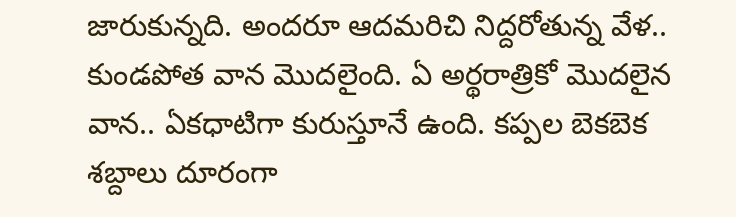జారుకున్నది. అందరూ ఆదమరిచి నిద్దరోతున్న వేళ.. కుండపోత వాన మొదలైంది. ఏ అర్థరాత్రికో మొదలైన వాన.. ఏకధాటిగా కురుస్తూనే ఉంది. కప్పల బెకబెక శబ్దాలు దూరంగా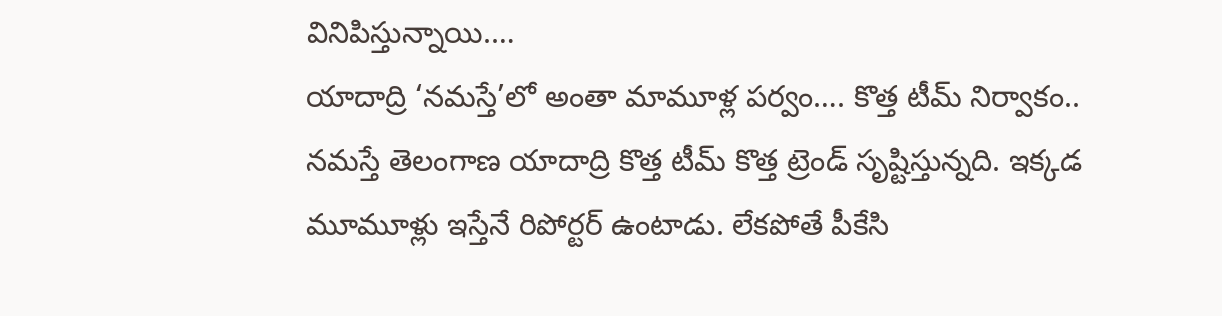వినిపిస్తున్నాయి.…
యాదాద్రి ‘నమస్తే’లో అంతా మామూళ్ల పర్వం…. కొత్త టీమ్ నిర్వాకం..
నమస్తే తెలంగాణ యాదాద్రి కొత్త టీమ్ కొత్త ట్రెండ్ సృష్టిస్తున్నది. ఇక్కడ మూమూళ్లు ఇస్తేనే రిపోర్టర్ ఉంటాడు. లేకపోతే పీకేసి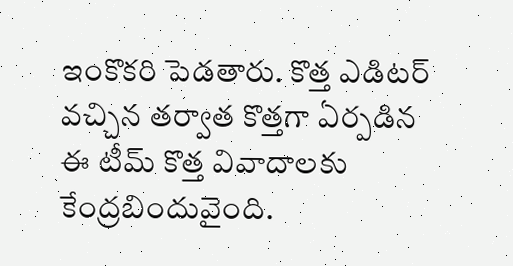ఇంకొకరి పెడతారు. కొత్త ఎడిటర్ వచ్చిన తర్వాత కొత్తగా ఏర్పడిన ఈ టీమ్ కొత్త వివాదాలకు కేంద్రబిందువైంది.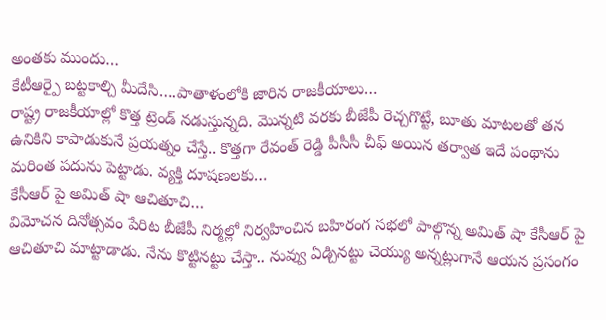అంతకు ముందు…
కేటీఆర్పై బట్టకాల్చి మీదేసి….పాతాళంలోకి జారిన రాజకీయాలు…
రాష్ట్ర రాజకీయాల్లో కొత్త ట్రెండ్ నడుస్తున్నది. మొన్నటి వరకు బీజేపీ రెచ్చగొట్టే, బూతు మాటలతో తన ఉనికిని కాపాడుకునే ప్రయత్నం చేస్తే.. కొత్తగా రేవంత్ రెడ్డి పీసీసీ చీఫ్ అయిన తర్వాత ఇదే పంథాను మరింత పదును పెట్టాడు. వ్యక్తి దూషణలకు…
కేసీఆర్ పై అమిత్ షా ఆచితూచి…
విమోచన దినోత్సవం పేరిట బీజేపీ నిర్మల్లో నిర్వహించిన బహిరంగ సభలో పాల్గొన్న అమిత్ షా కేసీఆర్ పై ఆచితూచి మాట్టాడాడు. నేను కొట్టినట్టు చేస్తా.. నువ్వు ఏడ్చినట్టు చెయ్యు అన్నట్లుగానే ఆయన ప్రసంగం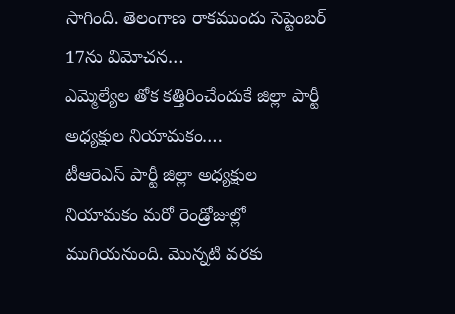సాగింది. తెలంగాణ రాకముందు సెప్టెంబర్ 17ను విమోచన…
ఎమ్మెల్యేల తోక కత్తిరించేందుకే జిల్లా పార్టీ అధ్యక్షుల నియామకం….
టీఆరెఎస్ పార్టీ జిల్లా అధ్యక్షుల నియామకం మరో రెండ్రోజుల్లో ముగియనుంది. మొన్నటి వరకు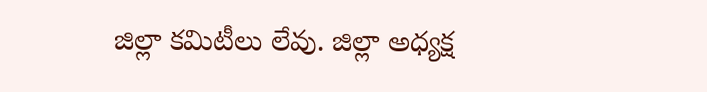జిల్లా కమిటీలు లేవు. జిల్లా అధ్యక్ష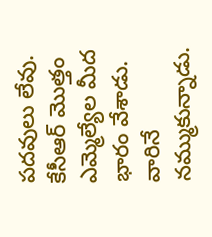పదవులు లేవు. కేసీఆర్ మొత్తం ఎమ్మెల్యేల మీద భారం వేశాడు. వారినే నమ్ముకున్నాడు.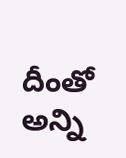దీంతో అన్ని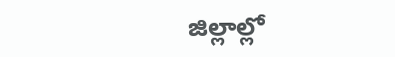జిల్లాల్లో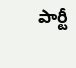పార్టీ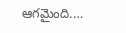ఆగమైంది.…